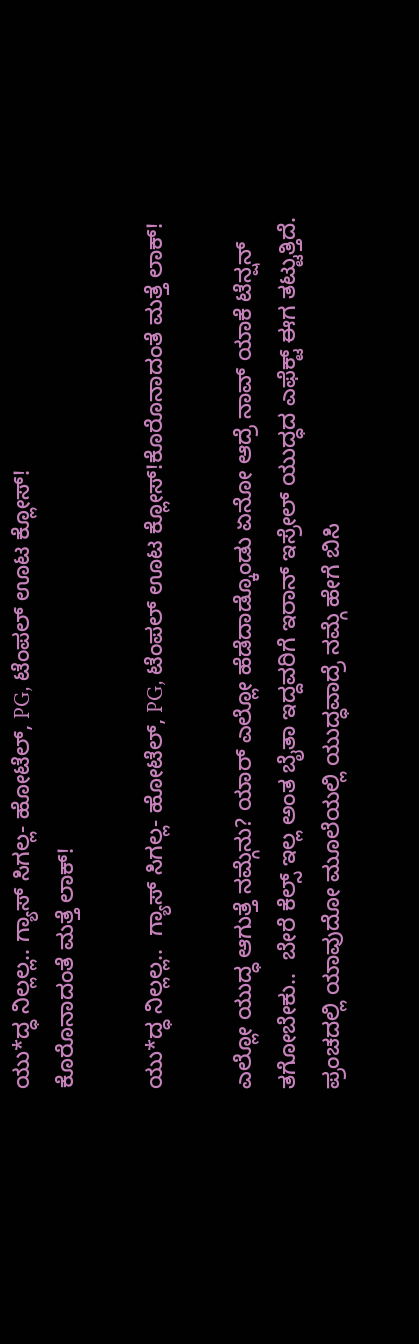ಯು*ದ್ಧ ನಿಲ್ಲಲ್ಲ.. ಗ್ಯಾಸ್ ಸಿಗಲ್ಲ- ಹೋಟೆಲ್, PG, ಟೆಂಪಲ್ ಊಟ ಕ್ಲೋಸ್!
ಕೊರೊನಾದಂತೆ ಮತ್ತೆ ಲಾಕ್!

ಯು*ದ್ಧ ನಿಲ್ಲಲ್ಲ..  ಗ್ಯಾಸ್ ಸಿಗಲ್ಲ- ಹೋಟೆಲ್, PG, ಟೆಂಪಲ್ ಊಟ ಕ್ಲೋಸ್!ಕೊರೊನಾದಂತೆ ಮತ್ತೆ ಲಾಕ್!

ಎಲ್ಲೋ ಯುದ್ಧ ಆಗುತ್ತೆ ನಮ್ಗೆನು? ಯಾರ್ ಎಲ್ಲೋ ಹೆಡೆದಾಡ್ಕೊಂಡು ಏನೋ ಆದ್ರೆ ನಾವ್ ಯಾಕೆ ಟೆನ್ಷನ್ ತಗೋಬೇಕು..  ಬೇರೆ ಕೆಲ್ಸ್ ಇಲ್ಲ ಅಂತ ಬೈತಾ ಇದ್ದವರಿಗೆ ಇರಾನ್ ಇಸ್ರೇಲ್ ಯುದ್ಧದ ಎಫೆಕ್ಟ್ ಈಗ ತಟ್ಟುತ್ತಿದೆ. ಪ್ರಂಚದಲ್ಲಿ ಯಾವುದೋ ಮೂಲೆಯಲ್ಲಿ ಯುದ್ಧವಾದ್ರೆ ನಮ್ಗೆ ಹೇಗೆ ಬಿಸಿ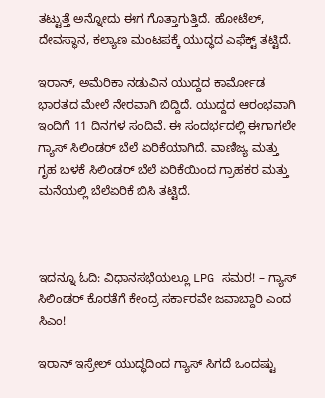ತಟ್ಟುತ್ತೆ ಅನ್ನೋದು ಈಗ ಗೊತ್ತಾಗುತ್ತಿದೆ. ಹೋಟೆಲ್, ದೇವಸ್ಥಾನ, ಕಲ್ಯಾಣ ಮಂಟಪಕ್ಕೆ ಯುದ್ಧದ ಎಫೆಕ್ಟ್ ತಟ್ಟಿದೆ.

ಇರಾನ್, ಅಮೆರಿಕಾ ನಡುವಿನ ಯುದ್ದದ ಕಾರ್ಮೋಡ ಭಾರತದ ಮೇಲೆ ನೇರವಾಗಿ ಬಿದ್ದಿದೆ. ಯುದ್ದದ ಆರಂಭವಾಗಿ ಇಂದಿಗೆ 11 ದಿನಗಳ ಸಂದಿವೆ. ಈ ಸಂದರ್ಭದಲ್ಲಿ ಈಗಾಗಲೇ ಗ್ಯಾಸ್ ಸಿಲಿಂಡರ್ ಬೆಲೆ ಏರಿಕೆಯಾಗಿದೆ. ವಾಣಿಜ್ಯ ಮತ್ತು ಗೃಹ ಬಳಕೆ ಸಿಲಿಂಡರ್ ಬೆಲೆ ಏರಿಕೆಯಿಂದ ಗ್ರಾಹಕರ ಮತ್ತು ಮನೆಯಲ್ಲಿ ಬೆಲೆಏರಿಕೆ ಬಿಸಿ ತಟ್ಟಿದೆ.



ಇದನ್ನೂ ಓದಿ: ವಿಧಾನಸಭೆಯಲ್ಲೂ LPG ಸಮರ! – ಗ್ಯಾಸ್ ಸಿಲಿಂಡರ್ ಕೊರತೆಗೆ ಕೇಂದ್ರ ಸರ್ಕಾರವೇ ಜವಾಬ್ದಾರಿ ಎಂದ ಸಿಎಂ!

ಇರಾನ್ ಇಸ್ರೇಲ್ ಯುದ್ಧದಿಂದ ಗ್ಯಾಸ್ ಸಿಗದೆ ಒಂದಷ್ಟು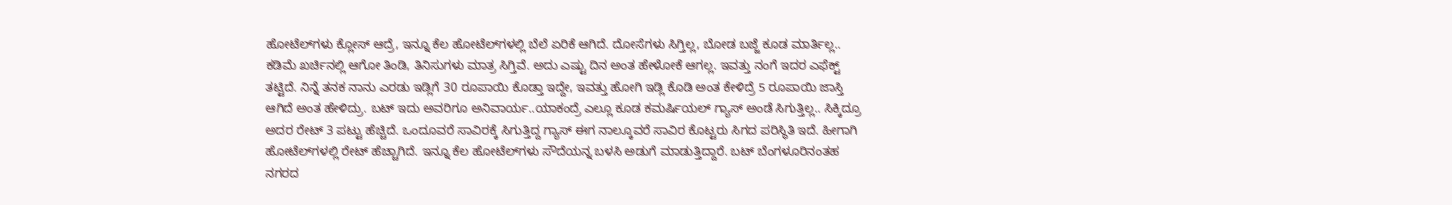ಹೋಟೆಲ್‌ಗಳು ಕ್ಲೋಸ್ ಆದ್ರೆ, ಇನ್ನೂ ಕೆಲ ಹೋಟೆಲ್‌ಗಳಲ್ಲಿ ಬೆಲೆ ಏರಿಕೆ ಆಗಿದೆ. ದೋಸೆಗಳು ಸಿಗ್ತಿಲ್ಲ, ಬೋಡ ಬಜ್ಜೆ ಕೂಡ ಮಾರ್ತಿಲ್ಲ.. ಕಡಿಮೆ ಖರ್ಚಿನಲ್ಲಿ ಆಗೋ ತಿಂಡಿ, ತಿನಿಸುಗಳು ಮಾತ್ರ ಸಿಗ್ತಿವೆ. ಅದು ಎಷ್ಟು ದಿನ ಅಂತ ಹೇಳೋಕೆ ಆಗಲ್ಲ. ಇವತ್ತು ನಂಗೆ ಇದರ ಎಫೆಕ್ಟ್ ತಟ್ಟಿದೆ. ನಿನ್ನೆ ತನಕ ನಾನು ಎರಡು ಇಡ್ಲಿಗೆ 30 ರೂಪಾಯಿ ಕೊಡ್ತಾ ಇದ್ದೇ, ಇವತ್ತು ಹೋಗಿ ಇಡ್ಲಿ ಕೊಡಿ ಅಂತ ಕೇಳಿದ್ರೆ 5 ರೂಪಾಯಿ ಜಾಸ್ತಿ ಆಗಿದೆ ಅಂತ ಹೇಳಿದ್ರು. ಬಟ್ ಇದು ಅವರಿಗೂ ಅನಿವಾರ್ಯ..ಯಾಕಂದ್ರೆ ಎಲ್ಲೂ ಕೂಡ ಕಮರ್ಷಿಯಲ್ ಗ್ಯಾಸ್‌ ಅಂಡೆ ಸಿಗುತ್ತಿಲ್ಲ.. ಸಿಕ್ಕಿದ್ರೂ ಅದರ ರೇಟ್ 3 ಪಟ್ಟು ಹೆಚ್ಚಿದೆ. ಒಂದೂವರೆ ಸಾವಿರಕ್ಕೆ ಸಿಗುತ್ತಿದ್ದ ಗ್ಯಾಸ್ ಈಗ ನಾಲ್ಕೂವರೆ ಸಾವಿರ ಕೊಟ್ಟರು ಸಿಗದ ಪರಿಸ್ಥಿತಿ ಇದೆ. ಹೀಗಾಗಿ ಹೋಟೆಲ್‌ಗಳಲ್ಲಿ ರೇಟ್ ಹೆಚ್ಚಾಗಿದೆ. ಇನ್ನೂ ಕೆಲ ಹೋಟೆಲ್‌ಗಳು ಸೌದೆಯನ್ನ ಬಳಸಿ ಅಡುಗೆ ಮಾಡುತ್ತಿದ್ದಾರೆ. ಬಟ್ ಬೆಂಗಳೂರಿನಂತಹ ನಗರದ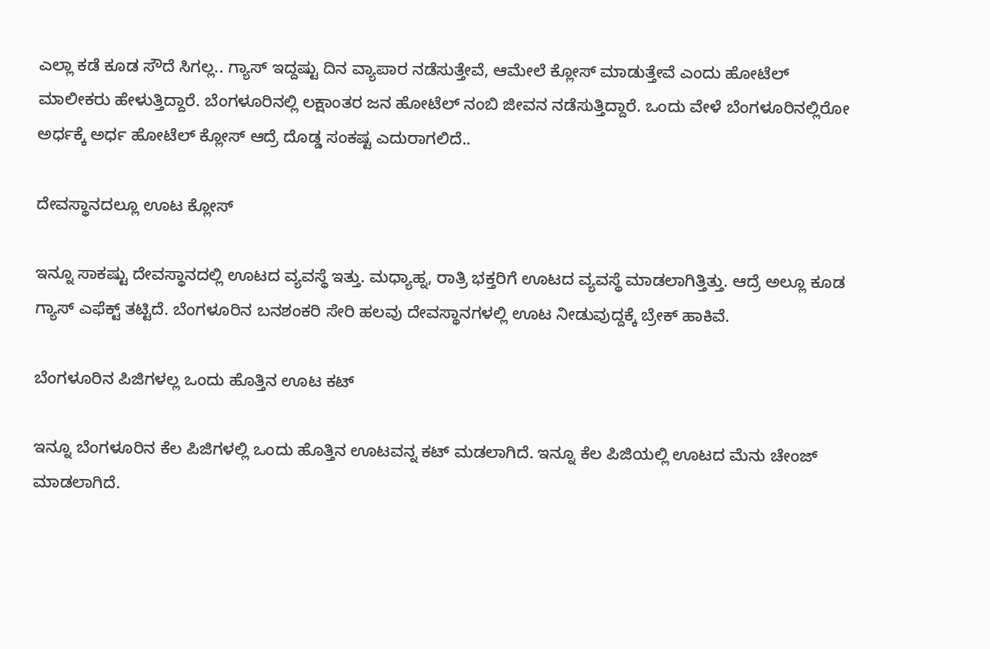ಎಲ್ಲಾ ಕಡೆ ಕೂಡ ಸೌದೆ ಸಿಗಲ್ಲ.. ಗ್ಯಾಸ್ ಇದ್ದಷ್ಟು ದಿನ ವ್ಯಾಪಾರ ನಡೆಸುತ್ತೇವೆ, ಆಮೇಲೆ ಕ್ಲೋಸ್ ಮಾಡುತ್ತೇವೆ ಎಂದು ಹೋಟೆಲ್ ಮಾಲೀಕರು ಹೇಳುತ್ತಿದ್ದಾರೆ. ಬೆಂಗಳೂರಿನಲ್ಲಿ ಲಕ್ಷಾಂತರ ಜನ ಹೋಟೆಲ್‌ ನಂಬಿ ಜೀವನ ನಡೆಸುತ್ತಿದ್ದಾರೆ. ಒಂದು ವೇಳೆ ಬೆಂಗಳೂರಿನಲ್ಲಿರೋ ಅರ್ಧಕ್ಕೆ ಅರ್ಧ ಹೋಟೆಲ್‌ ಕ್ಲೋಸ್ ಆದ್ರೆ ದೊಡ್ಡ ಸಂಕಷ್ಟ ಎದುರಾಗಲಿದೆ..

ದೇವಸ್ಥಾನದಲ್ಲೂ ಊಟ ಕ್ಲೋಸ್

ಇನ್ನೂ ಸಾಕಷ್ಟು ದೇವಸ್ಥಾನದಲ್ಲಿ ಊಟದ ವ್ಯವಸ್ಥೆ ಇತ್ತು. ಮಧ್ಯಾಹ್ನ, ರಾತ್ರಿ ಭಕ್ತರಿಗೆ ಊಟದ ವ್ಯವಸ್ಥೆ ಮಾಡಲಾಗಿತ್ತಿತ್ತು. ಆದ್ರೆ ಅಲ್ಲೂ ಕೂಡ ಗ್ಯಾಸ್ ಎಫೆಕ್ಟ್ ತಟ್ಟಿದೆ. ಬೆಂಗಳೂರಿನ ಬನಶಂಕರಿ ಸೇರಿ ಹಲವು ದೇವಸ್ಥಾನಗಳಲ್ಲಿ ಊಟ ನೀಡುವುದ್ದಕ್ಕೆ ಬ್ರೇಕ್ ಹಾಕಿವೆ.

ಬೆಂಗಳೂರಿನ ಪಿಜಿಗಳಲ್ಲ ಒಂದು ಹೊತ್ತಿನ ಊಟ ಕಟ್

ಇನ್ನೂ ಬೆಂಗಳೂರಿನ ಕೆಲ ಪಿಜಿಗಳಲ್ಲಿ ಒಂದು ಹೊತ್ತಿನ ಊಟವನ್ನ ಕಟ್ ಮಡಲಾಗಿದೆ. ಇನ್ನೂ ಕೆಲ ಪಿಜಿಯಲ್ಲಿ ಊಟದ ಮೆನು ಚೇಂಜ್ ಮಾಡಲಾಗಿದೆ.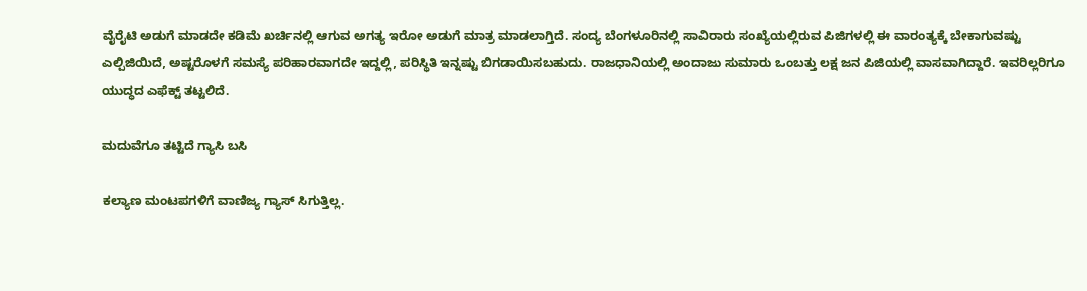ವೈರೈಟಿ ಅಡುಗೆ ಮಾಡದೇ ಕಡಿಮೆ ಖರ್ಚಿನಲ್ಲಿ ಆಗುವ ಅಗತ್ಯ ಇರೋ ಅಡುಗೆ ಮಾತ್ರ ಮಾಡಲಾಗ್ತಿದೆ. ಸಂದ್ಯ ಬೆಂಗಳೂರಿನಲ್ಲಿ ಸಾವಿರಾರು ಸಂಖ್ಯೆಯಲ್ಲಿರುವ ಪಿಜಿಗಳಲ್ಲಿ ಈ ವಾರಂತ್ಯಕ್ಕೆ ಬೇಕಾಗುವಷ್ಟು ಎಲ್ಪಿಜಿಯಿದೆ, ಅಷ್ಟರೊಳಗೆ ಸಮಸ್ಯೆ ಪರಿಹಾರವಾಗದೇ ಇದ್ದಲ್ಲಿ, ಪರಿಸ್ಥಿತಿ ಇನ್ನಷ್ಟು ಬಿಗಡಾಯಿಸಬಹುದು. ರಾಜಧಾನಿಯಲ್ಲಿ ಅಂದಾಜು ಸುಮಾರು ಒಂಬತ್ತು ಲಕ್ಷ ಜನ ಪಿಜಿಯಲ್ಲಿ ವಾಸವಾಗಿದ್ದಾರೆ. ಇವರಿಲ್ಲರಿಗೂ ಯುದ್ಧದ ಎಫೆಕ್ಟ್ ತಟ್ಟಲಿದೆ.

ಮದುವೆಗೂ ತಟ್ಟಿದೆ ಗ್ಯಾಸಿ ಬಸಿ

ಕಲ್ಯಾಣ ಮಂಟಪಗಳಿಗೆ ವಾಣಿಜ್ಯ ಗ್ಯಾಸ್‌ ಸಿಗುತ್ತಿಲ್ಲ.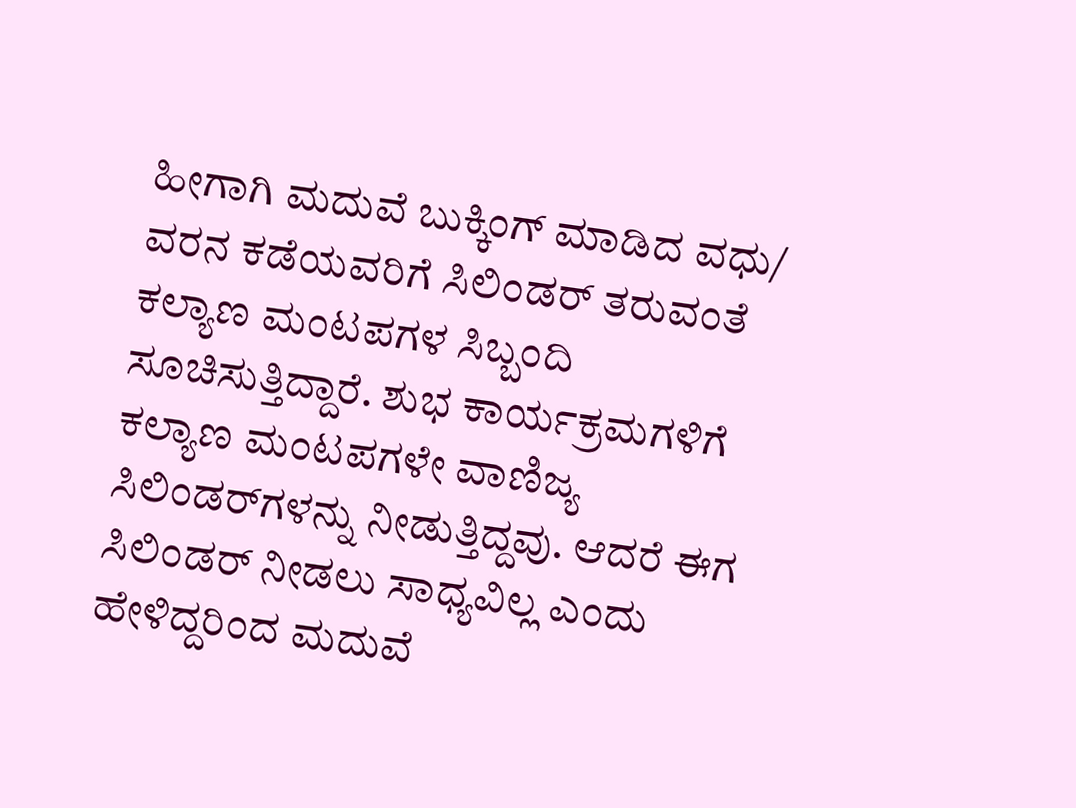ಹೀಗಾಗಿ ಮದುವೆ ಬುಕ್ಕಿಂಗ್‌ ಮಾಡಿದ ವಧು/ ವರನ ಕಡೆಯವರಿಗೆ ಸಿಲಿಂಡರ್‌ ತರುವಂತೆ ಕಲ್ಯಾಣ ಮಂಟಪಗಳ ಸಿಬ್ಬಂದಿ ಸೂಚಿಸುತ್ತಿದ್ದಾರೆ. ಶುಭ ಕಾರ್ಯಕ್ರಮಗಳಿಗೆ ಕಲ್ಯಾಣ ಮಂಟಪಗಳೇ ವಾಣಿಜ್ಯ ಸಿಲಿಂಡರ್‌ಗಳನ್ನು ನೀಡುತ್ತಿದ್ದವು. ಆದರೆ ಈಗ ಸಿಲಿಂಡರ್‌ ನೀಡಲು ಸಾಧ್ಯವಿಲ್ಲ ಎಂದು ಹೇಳಿದ್ದರಿಂದ ಮದುವೆ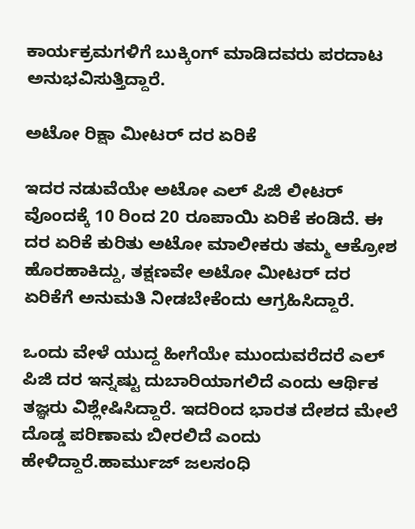ಕಾರ್ಯಕ್ರಮಗಳಿಗೆ ಬುಕ್ಕಿಂಗ್‌ ಮಾಡಿದವರು ಪರದಾಟ ಅನುಭವಿಸುತ್ತಿದ್ದಾರೆ.

ಅಟೋ ರಿಕ್ಷಾ ಮೀಟರ್ ದರ ಏರಿಕೆ

ಇದರ ನಡುವೆಯೇ ಅಟೋ ಎಲ್ ಪಿಜಿ ಲೀಟರ್ ವೊಂದಕ್ಕೆ 10 ರಿಂದ 20 ರೂಪಾಯಿ ಏರಿಕೆ ಕಂಡಿದೆ. ಈ ದರ ಏರಿಕೆ ಕುರಿತು ಅಟೋ ಮಾಲೀಕರು ತಮ್ಮ ಆಕ್ರೋಶ ಹೊರಹಾಕಿದ್ದು, ತಕ್ಷಣವೇ ಅಟೋ ಮೀಟರ್ ದರ ಏರಿಕೆಗೆ ಅನುಮತಿ ನೀಡಬೇಕೆಂದು ಆಗ್ರಹಿಸಿದ್ದಾರೆ.

ಒಂದು ವೇಳೆ ಯುದ್ದ ಹೀಗೆಯೇ ಮುಂದುವರೆದರೆ ಎಲ್ ಪಿಜಿ ದರ ಇನ್ನಷ್ಟು ದುಬಾರಿಯಾಗಲಿದೆ ಎಂದು ಆರ್ಥಿಕ ತಜ್ಞರು ವಿಶ್ಲೇಷಿಸಿದ್ದಾರೆ. ಇದರಿಂದ ಭಾರತ ದೇಶದ ಮೇಲೆ ದೊಡ್ಡ ಪರಿಣಾಮ ಬೀರಲಿದೆ ಎಂದು ಹೇಳಿದ್ದಾರೆ.ಹಾರ್ಮುಜ್ ಜಲಸಂಧಿ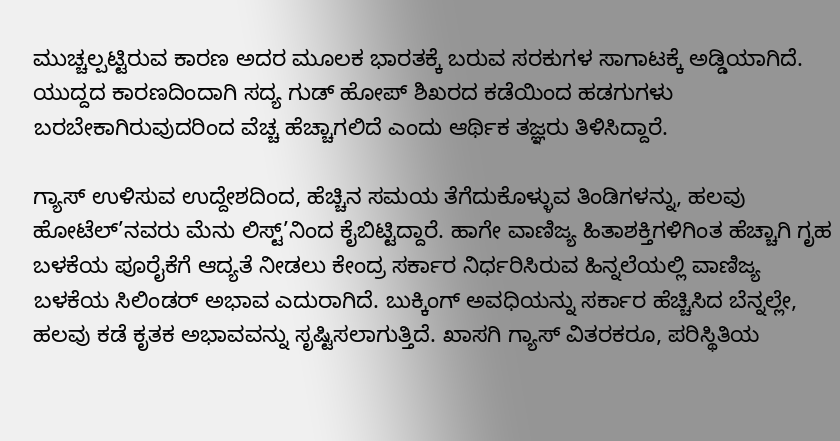ಮುಚ್ಚಲ್ಪಟ್ಟಿರುವ ಕಾರಣ ಅದರ ಮೂಲಕ ಭಾರತಕ್ಕೆ ಬರುವ ಸರಕುಗಳ ಸಾಗಾಟಕ್ಕೆ ಅಡ್ಡಿಯಾಗಿದೆ. ಯುದ್ದದ ಕಾರಣದಿಂದಾಗಿ ಸದ್ಯ ಗುಡ್ ಹೋಪ್ ಶಿಖರದ ಕಡೆಯಿಂದ ಹಡಗುಗಳು ಬರಬೇಕಾಗಿರುವುದರಿಂದ ವೆಚ್ಚ ಹೆಚ್ಚಾಗಲಿದೆ ಎಂದು ಆರ್ಥಿಕ ತಜ್ಞರು ತಿಳಿಸಿದ್ದಾರೆ.

ಗ್ಯಾಸ್ ಉಳಿಸುವ ಉದ್ದೇಶದಿಂದ, ಹೆಚ್ಚಿನ ಸಮಯ ತೆಗೆದುಕೊಳ್ಳುವ ತಿಂಡಿಗಳನ್ನು, ಹಲವು ಹೋಟೆಲ್’ನವರು ಮೆನು ಲಿಸ್ಟ್’ನಿಂದ ಕೈಬಿಟ್ಟಿದ್ದಾರೆ. ಹಾಗೇ ವಾಣಿಜ್ಯ ಹಿತಾಶಕ್ತಿಗಳಿಗಿಂತ ಹೆಚ್ಚಾಗಿ ಗೃಹ ಬಳಕೆಯ ಪೂರೈಕೆಗೆ ಆದ್ಯತೆ ನೀಡಲು ಕೇಂದ್ರ ಸರ್ಕಾರ ನಿರ್ಧರಿಸಿರುವ ಹಿನ್ನಲೆಯಲ್ಲಿ ವಾಣಿಜ್ಯ ಬಳಕೆಯ ಸಿಲಿಂಡರ್ ಅಭಾವ ಎದುರಾಗಿದೆ. ಬುಕ್ಕಿಂಗ್ ಅವಧಿಯನ್ನು ಸರ್ಕಾರ ಹೆಚ್ಚಿಸಿದ ಬೆನ್ನಲ್ಲೇ, ಹಲವು ಕಡೆ ಕೃತಕ ಅಭಾವವನ್ನು ಸೃಷ್ಟಿಸಲಾಗುತ್ತಿದೆ. ಖಾಸಗಿ ಗ್ಯಾಸ್ ವಿತರಕರೂ, ಪರಿಸ್ಥಿತಿಯ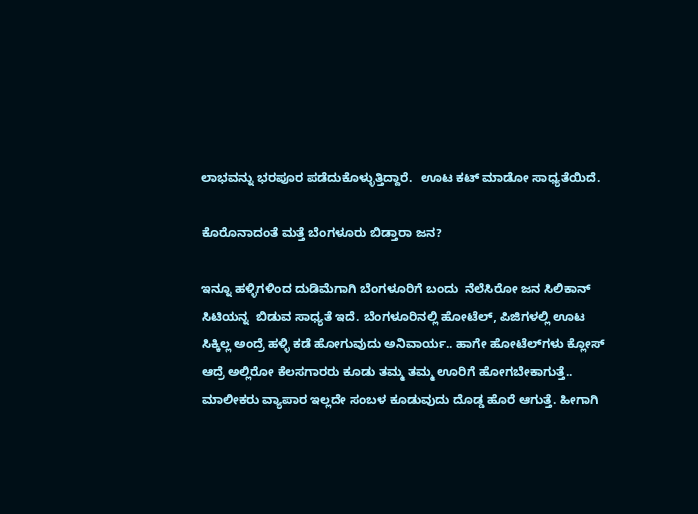ಲಾಭವನ್ನು ಭರಪೂರ ಪಡೆದುಕೊಳ್ಳುತ್ತಿದ್ದಾರೆ.  ಊಟ ಕಟ್ ಮಾಡೋ ಸಾಧ್ಯತೆಯಿದೆ.

ಕೊರೊನಾದಂತೆ ಮತ್ತೆ ಬೆಂಗಳೂರು ಬಿಡ್ತಾರಾ ಜನ?

ಇನ್ನೂ ಹಳ್ಳಿಗಳಿಂದ ದುಡಿಮೆಗಾಗಿ ಬೆಂಗಳೂರಿಗೆ ಬಂದು  ನೆಲೆಸಿರೋ ಜನ ಸಿಲಿಕಾನ್ ಸಿಟಿಯನ್ನ  ಬಿಡುವ ಸಾಧ್ಯತೆ ಇದೆ. ಬೆಂಗಳೂರಿನಲ್ಲಿ ಹೋಟೆಲ್, ಪಿಜಿಗಳಲ್ಲಿ ಊಟ ಸಿಕ್ಕಿಲ್ಲ ಅಂದ್ರೆ ಹಳ್ಳಿ ಕಡೆ ಹೋಗುವುದು ಅನಿವಾರ್ಯ.. ಹಾಗೇ ಹೋಟೆಲ್‌ಗಳು ಕ್ಲೋಸ್ ಆದ್ರೆ ಅಲ್ಲಿರೋ ಕೆಲಸಗಾರರು ಕೂಡು ತಮ್ಮ ತಮ್ಮ ಊರಿಗೆ ಹೋಗಬೇಕಾಗುತ್ತೆ.. ಮಾಲೀಕರು ವ್ಯಾಪಾರ ಇಲ್ಲದೇ ಸಂಬಳ ಕೂಡುವುದು ದೊಡ್ಡ ಹೊರೆ ಆಗುತ್ತೆ. ಹೀಗಾಗಿ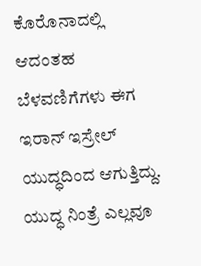ಕೊರೊನಾದಲ್ಲಿ ಆದಂತಹ ಬೆಳವಣಿಗೆಗಳು ಈಗ ಇರಾನ್ ಇಸ್ರೇಲ್ ಯುದ್ಧದಿಂದ ಆಗುತ್ತಿದ್ದು. ಯುದ್ಧ ನಿಂತ್ರೆ ಎಲ್ಲವೂ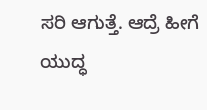ಸರಿ ಆಗುತ್ತೆ. ಆದ್ರೆ ಹೀಗೆ ಯುದ್ಧ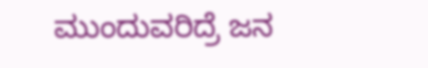ಮುಂದುವರಿದ್ರೆ ಜನ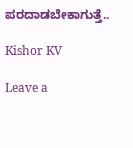ಪರದಾಡಬೇಕಾಗುತ್ತೆ..

Kishor KV

Leave a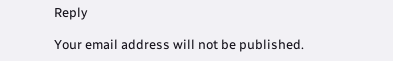Reply

Your email address will not be published.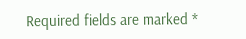Required fields are marked *